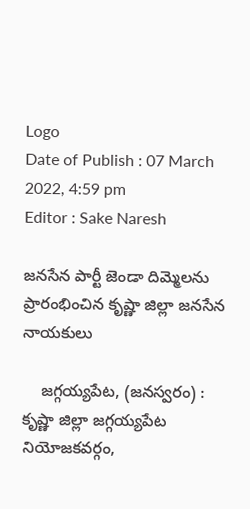Logo
Date of Publish : 07 March 2022, 4:59 pm
Editor : Sake Naresh

జనసేన పార్టీ జెండా దిమ్మెలను ప్రారంభించిన కృష్ణా జిల్లా జనసేన నాయకులు

    జగ్గయ్యపేట, (జనస్వరం) : కృష్ణా జిల్లా జగ్గయ్యపేట నియోజకవర్గం,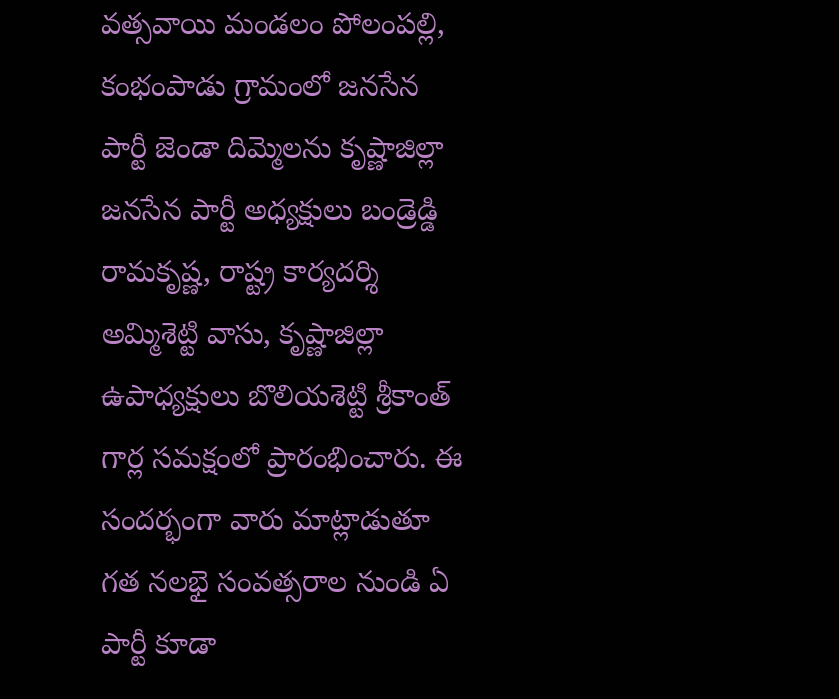వత్సవాయి మండలం పోలంపల్లి, కంభంపాడు గ్రామంలో జనసేన పార్టీ జెండా దిమ్మెలను కృష్ణాజిల్లా జనసేన పార్టీ అధ్యక్షులు బండ్రెడ్డి రామకృష్ణ, రాష్ట్ర కార్యదర్శి అమ్మిశెట్టి వాసు, కృష్ణాజిల్లా ఉపాధ్యక్షులు బొలియశెట్టి శ్రీకాంత్ గార్ల సమక్షంలో ప్రారంభించారు. ఈ సందర్భంగా వారు మాట్లాడుతూ గత నలభై సంవత్సరాల నుండి ఏ పార్టీ కూడా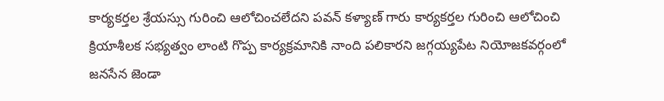కార్యకర్తల శ్రేయస్సు గురించి ఆలోచించలేదని పవన్ కళ్యాణ్ గారు కార్యకర్తల గురించి ఆలోచించి క్రియాశీలక సభ్యత్వం లాంటి గొప్ప కార్యక్రమానికి నాంది పలికారని జగ్గయ్యపేట నియోజకవర్గంలో జనసేన జెండా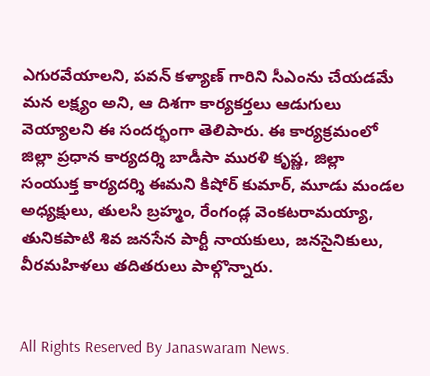ఎగురవేయాలని, పవన్ కళ్యాణ్ గారిని సీఎంను చేయడమే మన లక్ష్యం అని, ఆ దిశగా కార్యకర్తలు ఆడుగులు వెయ్యాలని ఈ సందర్భంగా తెలిపారు. ఈ కార్యక్రమంలో జిల్లా ప్రధాన కార్యదర్శి బాడీసా మురళి కృష్ణ, జిల్లా సంయుక్త కార్యదర్శి ఈమని కిషోర్ కుమార్, మూడు మండల అధ్యక్షులు, తులసి బ్రహ్మం, రేంగండ్ల వెంకటరామయ్యా, తునికపాటి శివ జనసేన పార్టీ నాయకులు, జనసైనికులు, వీరమహిళలు తదితరులు పాల్గొన్నారు.


All Rights Reserved By Janaswaram News.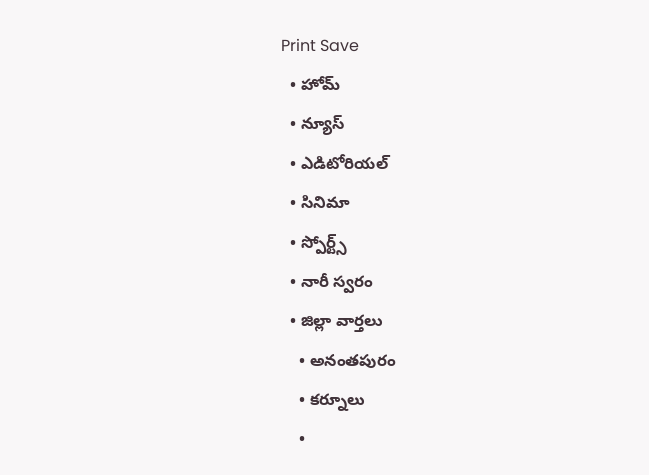Print Save
  • హోమ్
  • న్యూస్
  • ఎడిటోరియల్
  • సినిమా
  • స్పోర్ట్స్
  • నారీ స్వరం
  • జిల్లా వార్తలు
    • అనంతపురం
    • కర్నూలు
    •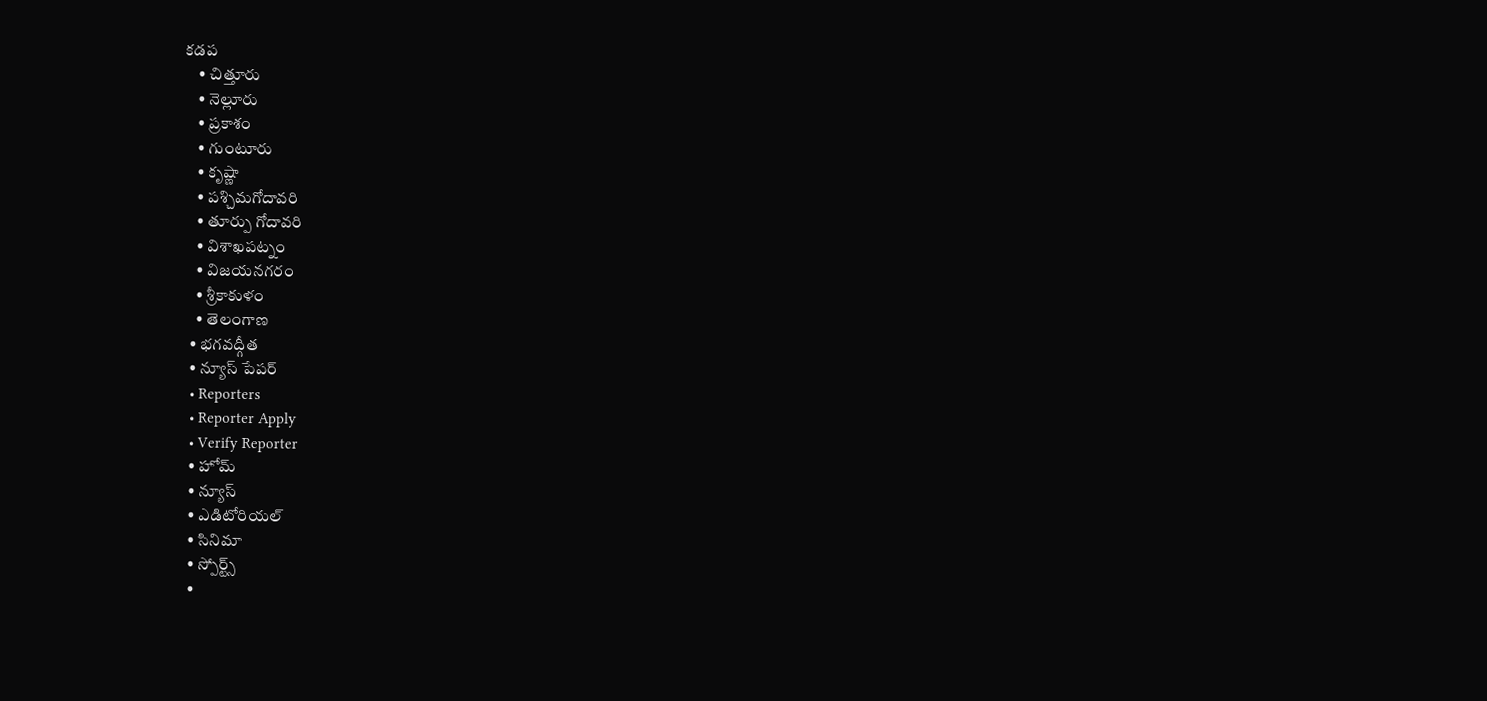కడప
    • చిత్తూరు
    • నెల్లూరు
    • ప్రకాశం
    • గుంటూరు
    • కృష్ణా
    • పశ్చిమగోదావరి
    • తూర్పు గోదావరి
    • విశాఖపట్నం
    • విజయనగరం
    • శ్రీకాకుళం
    • తెలంగాణ
  • భగవద్గీత
  • న్యూస్ పేపర్
  • Reporters
  • Reporter Apply
  • Verify Reporter
  • హోమ్
  • న్యూస్
  • ఎడిటోరియల్
  • సినిమా
  • స్పోర్ట్స్
  •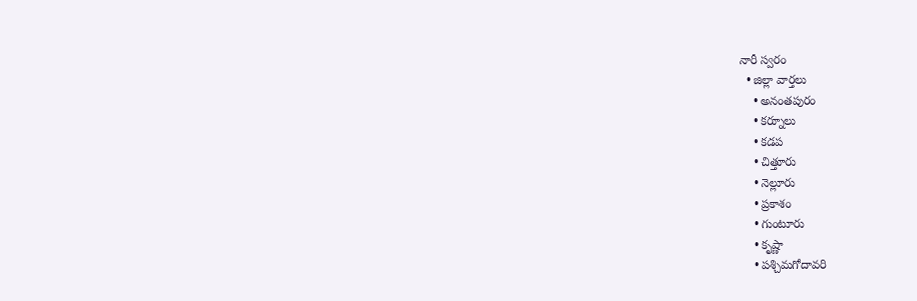నారీ స్వరం
  • జిల్లా వార్తలు
    • అనంతపురం
    • కర్నూలు
    • కడప
    • చిత్తూరు
    • నెల్లూరు
    • ప్రకాశం
    • గుంటూరు
    • కృష్ణా
    • పశ్చిమగోదావరి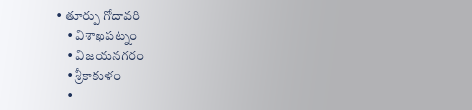• తూర్పు గోదావరి
    • విశాఖపట్నం
    • విజయనగరం
    • శ్రీకాకుళం
    •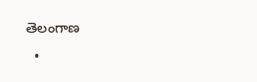తెలంగాణ
  •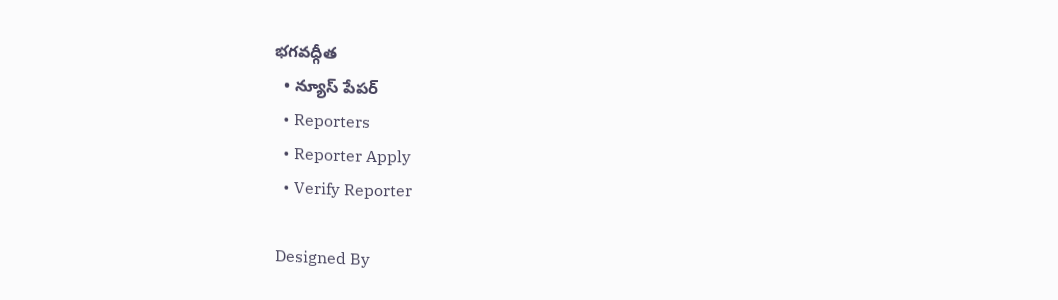భగవద్గీత
  • న్యూస్ పేపర్
  • Reporters
  • Reporter Apply
  • Verify Reporter

Designed By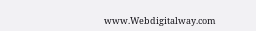www.Webdigitalway.com